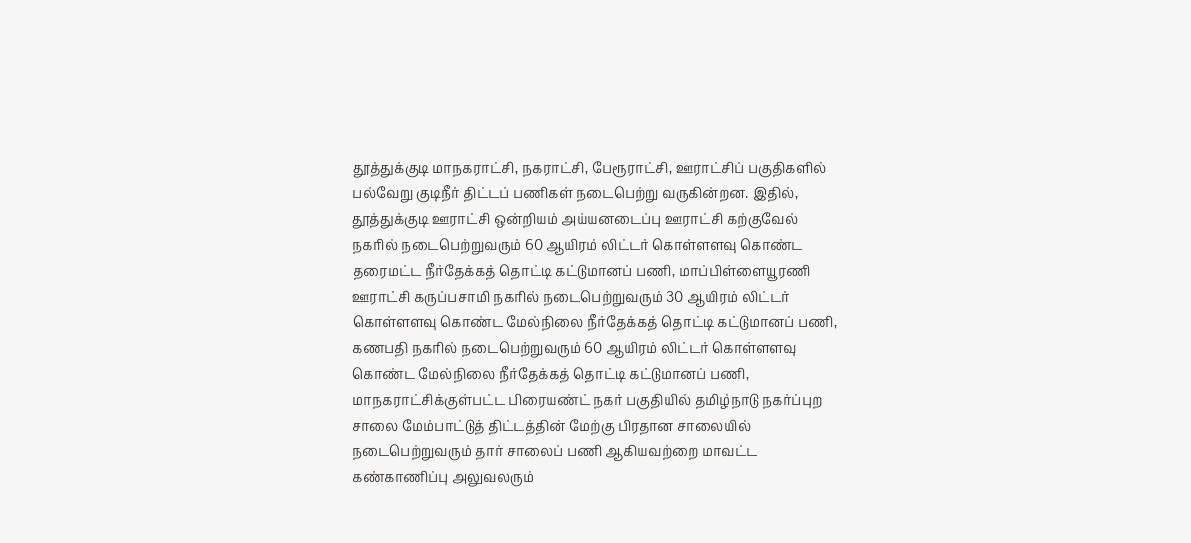தூத்துக்குடி மாநகராட்சி, நகராட்சி, பேரூராட்சி, ஊராட்சிப் பகுதிகளில் பல்வேறு குடிநீர் திட்டப் பணிகள் நடைபெற்று வருகின்றன. இதில், தூத்துக்குடி ஊராட்சி ஒன்றியம் அய்யனடைப்பு ஊராட்சி கற்குவேல் நகரில் நடைபெற்றுவரும் 60 ஆயிரம் லிட்டர் கொள்ளளவு கொண்ட தரைமட்ட நீர்தேக்கத் தொட்டி கட்டுமானப் பணி, மாப்பிள்ளையூரணி ஊராட்சி கருப்பசாமி நகரில் நடைபெற்றுவரும் 30 ஆயிரம் லிட்டர் கொள்ளளவு கொண்ட மேல்நிலை நீர்தேக்கத் தொட்டி கட்டுமானப் பணி, கணபதி நகரில் நடைபெற்றுவரும் 60 ஆயிரம் லிட்டர் கொள்ளளவு கொண்ட மேல்நிலை நீர்தேக்கத் தொட்டி கட்டுமானப் பணி, மாநகராட்சிக்குள்பட்ட பிரையண்ட் நகர் பகுதியில் தமிழ்நாடு நகர்ப்புற சாலை மேம்பாட்டுத் திட்டத்தின் மேற்கு பிரதான சாலையில் நடைபெற்றுவரும் தார் சாலைப் பணி ஆகியவற்றை மாவட்ட கண்காணிப்பு அலுவலரும்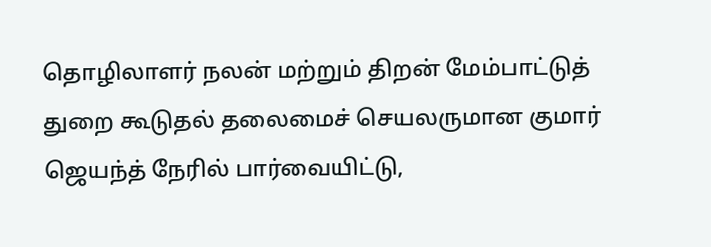தொழிலாளர் நலன் மற்றும் திறன் மேம்பாட்டுத் துறை கூடுதல் தலைமைச் செயலருமான குமார் ஜெயந்த் நேரில் பார்வையிட்டு,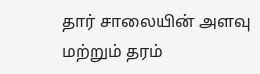தார் சாலையின் அளவு மற்றும் தரம்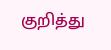குறித்து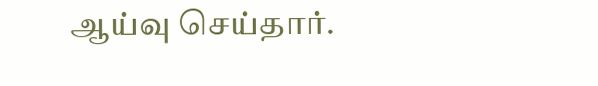ஆய்வு செய்தார்.